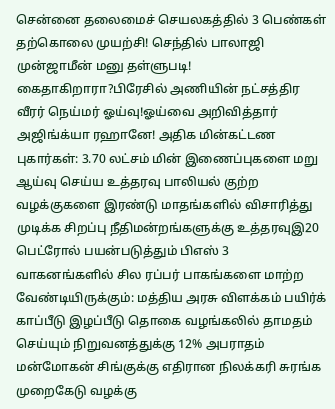சென்னை தலைமைச் செயலகத்தில் 3 பெண்கள் தற்கொலை முயற்சி! செந்தில் பாலாஜி முன்ஜாமீன் மனு தள்ளுபடி! கைதாகிறாரா?பிரேசில் அணியின் நட்சத்திர வீரர் நெய்மர் ஓய்வு!ஓய்வை அறிவித்தார் அஜிங்க்யா ரஹானே! அதிக மின்கட்டண புகார்கள்: 3.70 லட்சம் மின் இணைப்புகளை மறு ஆய்வு செய்ய உத்தரவு பாலியல் குற்ற வழக்குகளை இரண்டு மாதங்களில் விசாரித்து முடிக்க சிறப்பு நீதிமன்றங்களுக்கு உத்தரவுஇ20 பெட்ரோல் பயன்படுத்தும் பிஎஸ் 3 வாகனங்களில் சில ரப்பர் பாகங்களை மாற்ற வேண்டியிருக்கும்: மத்திய அரசு விளக்கம் பயிர்க் காப்பீடு இழப்பீடு தொகை வழங்கலில் தாமதம் செய்யும் நிறுவனத்துக்கு 12% அபராதம் மன்மோகன் சிங்குக்கு எதிரான நிலக்கரி சுரங்க முறைகேடு வழக்கு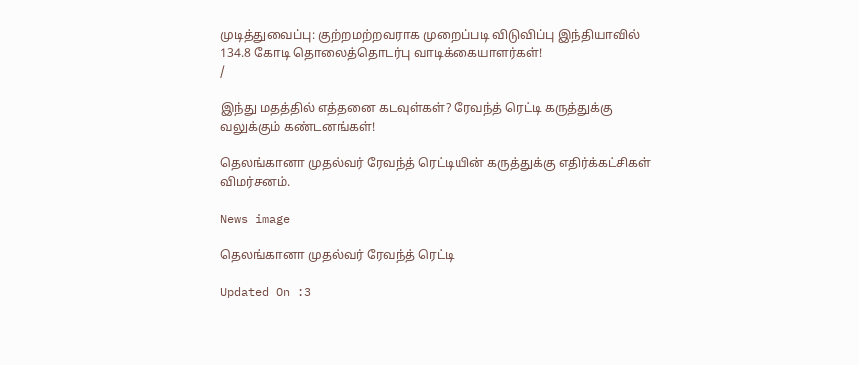முடித்துவைப்பு: குற்றமற்றவராக முறைப்படி விடுவிப்பு இந்தியாவில் 134.8 கோடி தொலைத்தொடர்பு வாடிக்கையாளர்கள்!
/

இந்து மதத்தில் எத்தனை கடவுள்கள்? ரேவந்த் ரெட்டி கருத்துக்கு வலுக்கும் கண்டனங்கள்!

தெலங்கானா முதல்வர் ரேவந்த் ரெட்டியின் கருத்துக்கு எதிர்க்கட்சிகள் விமர்சனம்.

News image

தெலங்கானா முதல்வர் ரேவந்த் ரெட்டி

Updated On :3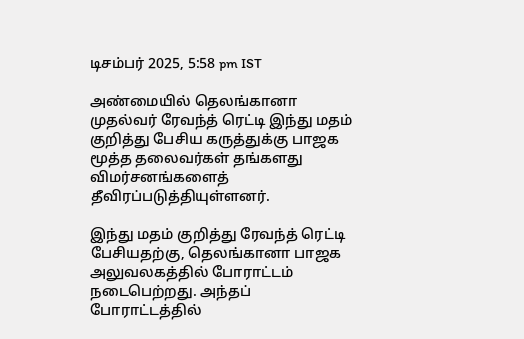டிசம்பர் 2025, 5:58 pm IST

அண்மையில் தெலங்கானா முதல்வர் ரேவந்த் ரெட்டி இந்து மதம் குறித்து பேசிய கருத்துக்கு பாஜக மூத்த தலைவர்கள் தங்களது விமர்சனங்களைத் தீவிரப்படுத்தியுள்ளனர்.

இந்து மதம் குறித்து ரேவந்த் ரெட்டி பேசியதற்கு, தெலங்கானா பாஜக அலுவலகத்தில் போராட்டம் நடைபெற்றது. அந்தப் போராட்டத்தில்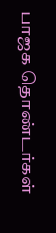பாஜக தொண்டர்கள்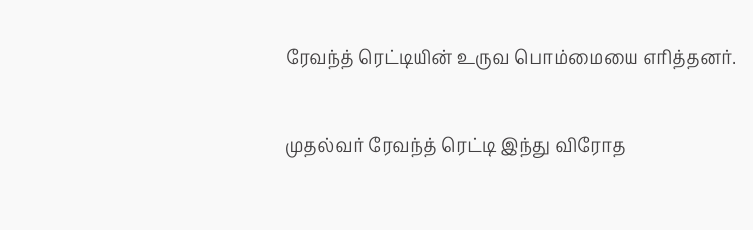ரேவந்த் ரெட்டியின் உருவ பொம்மையை எரித்தனர்.

முதல்வர் ரேவந்த் ரெட்டி இந்து விரோத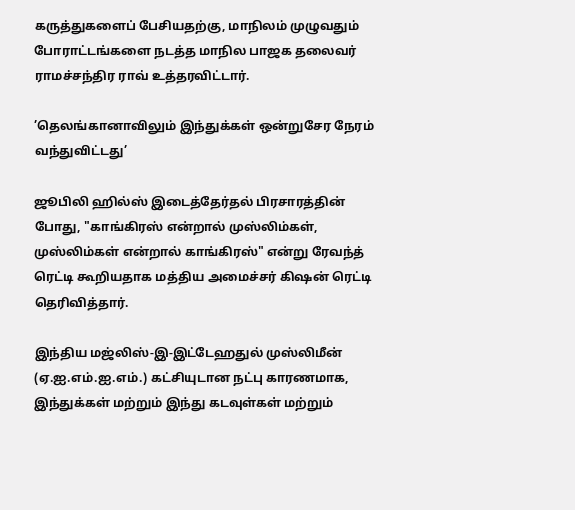கருத்துகளைப் பேசியதற்கு, மாநிலம் முழுவதும் போராட்டங்களை நடத்த மாநில பாஜக தலைவர் ராமச்சந்திர ராவ் உத்தரவிட்டார்.

’தெலங்கானாவிலும் இந்துக்கள் ஒன்றுசேர நேரம் வந்துவிட்டது’

ஜூபிலி ஹில்ஸ் இடைத்தேர்தல் பிரசாரத்தின் போது, "காங்கிரஸ் என்றால் முஸ்லிம்கள், முஸ்லிம்கள் என்றால் காங்கிரஸ்" என்று ரேவந்த் ரெட்டி கூறியதாக மத்திய அமைச்சர் கிஷன் ரெட்டி தெரிவித்தார்.

இந்திய மஜ்லிஸ்-இ-இட்டேஹதுல் முஸ்லிமீன் (ஏ.ஐ.எம்.ஐ.எம்.) கட்சியுடான நட்பு காரணமாக, இந்துக்கள் மற்றும் இந்து கடவுள்கள் மற்றும்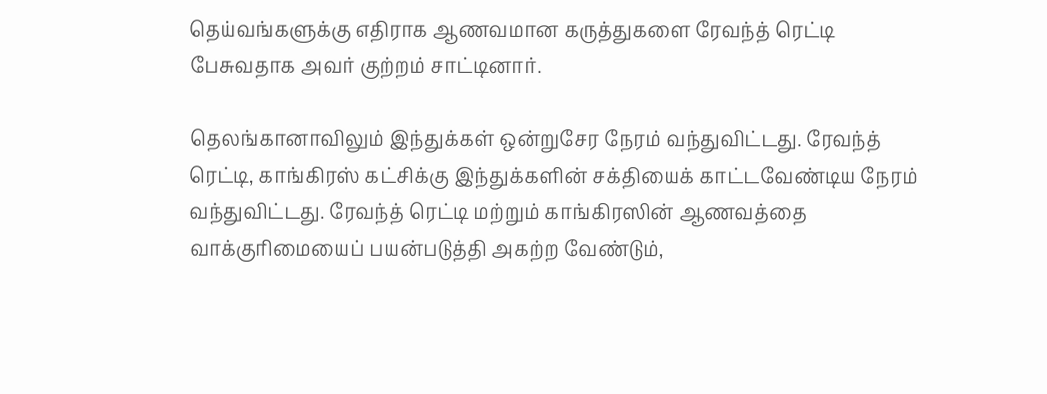தெய்வங்களுக்கு எதிராக ஆணவமான கருத்துகளை ரேவந்த் ரெட்டி பேசுவதாக அவர் குற்றம் சாட்டினார்.

தெலங்கானாவிலும் இந்துக்கள் ஒன்றுசேர நேரம் வந்துவிட்டது. ரேவந்த் ரெட்டி, காங்கிரஸ் கட்சிக்கு இந்துக்களின் சக்தியைக் காட்டவேண்டிய நேரம் வந்துவிட்டது. ரேவந்த் ரெட்டி மற்றும் காங்கிரஸின் ஆணவத்தை வாக்குரிமையைப் பயன்படுத்தி அகற்ற வேண்டும்,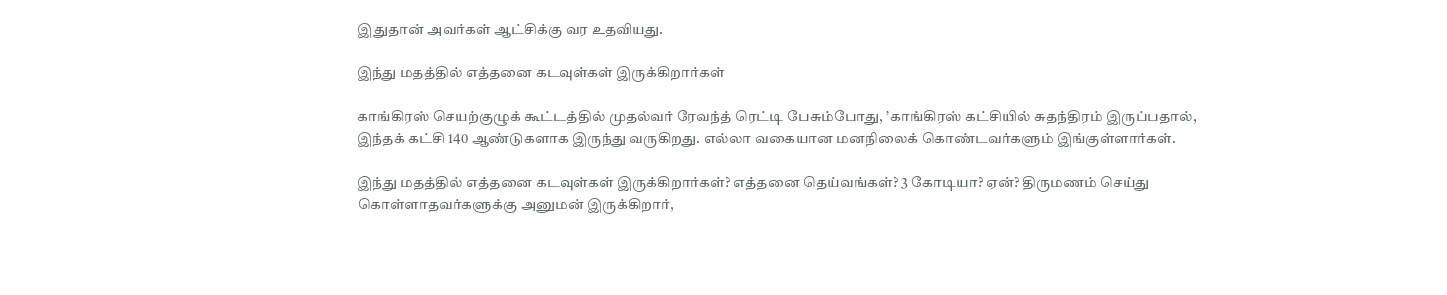இதுதான் அவர்கள் ஆட்சிக்கு வர உதவியது.

இந்து மதத்தில் எத்தனை கடவுள்கள் இருக்கிறார்கள்

காங்கிரஸ் செயற்குழுக் கூட்டத்தில் முதல்வர் ரேவந்த் ரெட்டி பேசும்போது, ’காங்கிரஸ் கட்சியில் சுதந்திரம் இருப்பதால், இந்தக் கட்சி 140 ஆண்டுகளாக இருந்து வருகிறது. எல்லா வகையான மனநிலைக் கொண்டவர்களும் இங்குள்ளார்கள்.

இந்து மதத்தில் எத்தனை கடவுள்கள் இருக்கிறார்கள்? எத்தனை தெய்வங்கள்? 3 கோடியா? ஏன்? திருமணம் செய்து கொள்ளாதவர்களுக்கு அனுமன் இருக்கிறார்,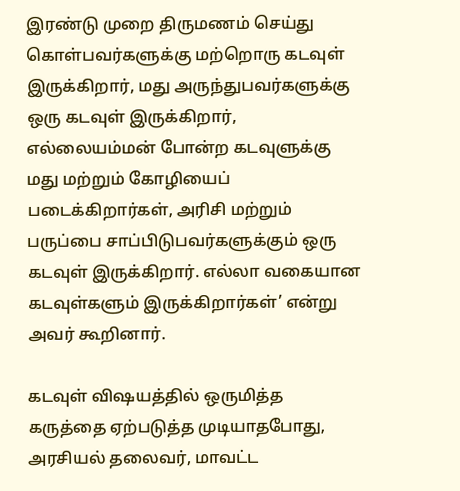இரண்டு முறை திருமணம் செய்து கொள்பவர்களுக்கு மற்றொரு கடவுள் இருக்கிறார், மது அருந்துபவர்களுக்கு ஒரு கடவுள் இருக்கிறார், எல்லையம்மன் போன்ற கடவுளுக்கு மது மற்றும் கோழியைப் படைக்கிறார்கள், அரிசி மற்றும் பருப்பை சாப்பிடுபவர்களுக்கும் ஒரு கடவுள் இருக்கிறார். எல்லா வகையான கடவுள்களும் இருக்கிறார்கள்’ என்று அவர் கூறினார்.

கடவுள் விஷயத்தில் ஒருமித்த கருத்தை ஏற்படுத்த முடியாதபோது, அரசியல் தலைவர், மாவட்ட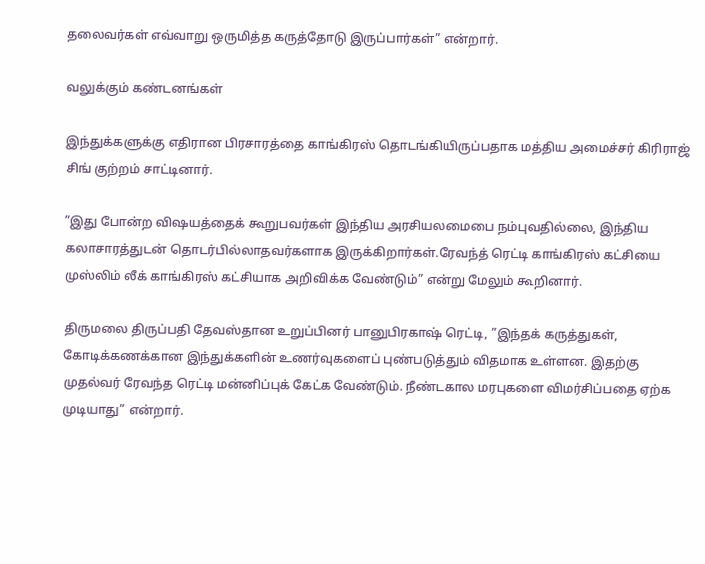தலைவர்கள் எவ்வாறு ஒருமித்த கருத்தோடு இருப்பார்கள்” என்றார்.

வலுக்கும் கண்டனங்கள்

இந்துக்களுக்கு எதிரான பிரசாரத்தை காங்கிரஸ் தொடங்கியிருப்பதாக மத்திய அமைச்சர் கிரிராஜ் சிங் குற்றம் சாட்டினார்.

”இது போன்ற விஷயத்தைக் கூறுபவர்கள் இந்திய அரசியலமைபை நம்புவதில்லை, இந்திய கலாசாரத்துடன் தொடர்பில்லாதவர்களாக இருக்கிறார்கள்.ரேவந்த் ரெட்டி காங்கிரஸ் கட்சியை முஸ்லிம் லீக் காங்கிரஸ் கட்சியாக அறிவிக்க வேண்டும்” என்று மேலும் கூறினார்.

திருமலை திருப்பதி தேவஸ்தான உறுப்பினர் பானுபிரகாஷ் ரெட்டி, ”இந்தக் கருத்துகள், கோடிக்கணக்கான இந்துக்களின் உணர்வுகளைப் புண்படுத்தும் விதமாக உள்ளன. இதற்கு முதல்வர் ரேவந்த ரெட்டி மன்னிப்புக் கேட்க வேண்டும். நீண்டகால மரபுகளை விமர்சிப்பதை ஏற்க முடியாது” என்றார்.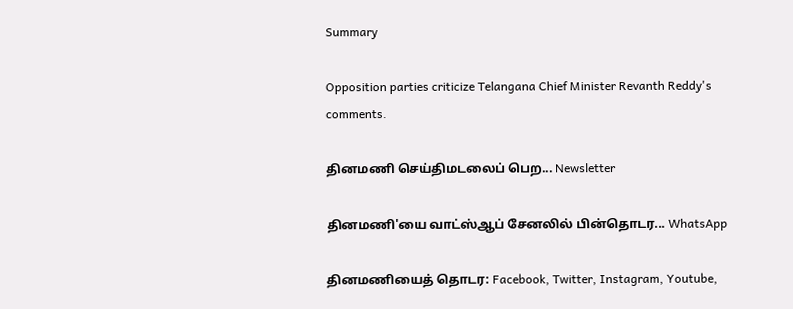Summary

Opposition parties criticize Telangana Chief Minister Revanth Reddy's comments.

தினமணி செய்திமடலைப் பெற... Newsletter

தினமணி'யை வாட்ஸ்ஆப் சேனலில் பின்தொடர... WhatsApp

தினமணியைத் தொடர: Facebook, Twitter, Instagram, Youtube,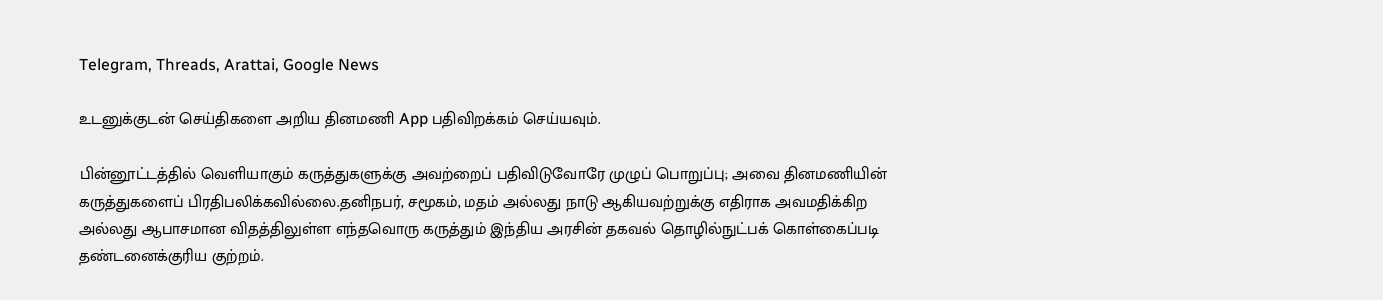Telegram, Threads, Arattai, Google News

உடனுக்குடன் செய்திகளை அறிய தினமணி App பதிவிறக்கம் செய்யவும்.

பின்னூட்டத்தில் வெளியாகும் கருத்துகளுக்கு அவற்றைப் பதிவிடுவோரே முழுப் பொறுப்பு; அவை தினமணியின் கருத்துகளைப் பிரதிபலிக்கவில்லை.தனிநபர், சமூகம், மதம் அல்லது நாடு ஆகியவற்றுக்கு எதிராக அவமதிக்கிற அல்லது ஆபாசமான விதத்திலுள்ள எந்தவொரு கருத்தும் இந்திய அரசின் தகவல் தொழில்நுட்பக் கொள்கைப்படி தண்டனைக்குரிய குற்றம்.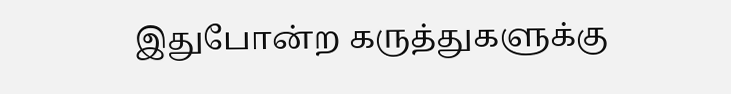இதுபோன்ற கருத்துகளுக்கு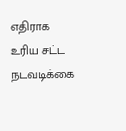எதிராக உரிய சட்ட நடவடிக்கை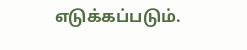எடுக்கப்படும்.